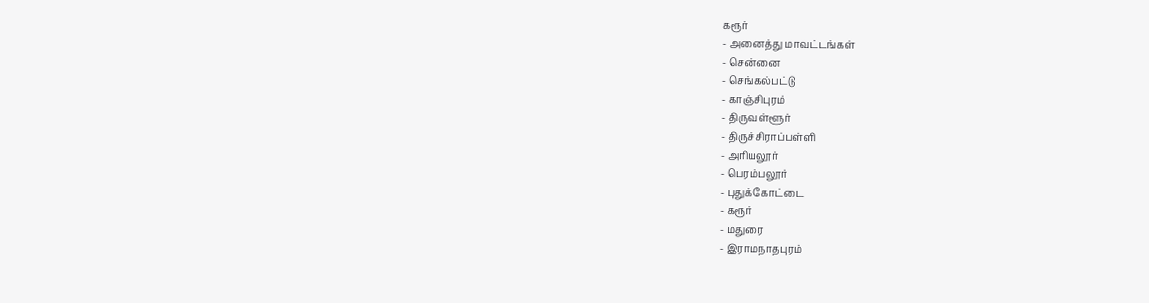கரூர்
- அனைத்து மாவட்டங்கள்
- சென்னை
- செங்கல்பட்டு
- காஞ்சிபுரம்
- திருவள்ளூர்
- திருச்சிராப்பள்ளி
- அரியலூர்
- பெரம்பலூர்
- புதுக்கோட்டை
- கரூர்
- மதுரை
- இராமநாதபுரம்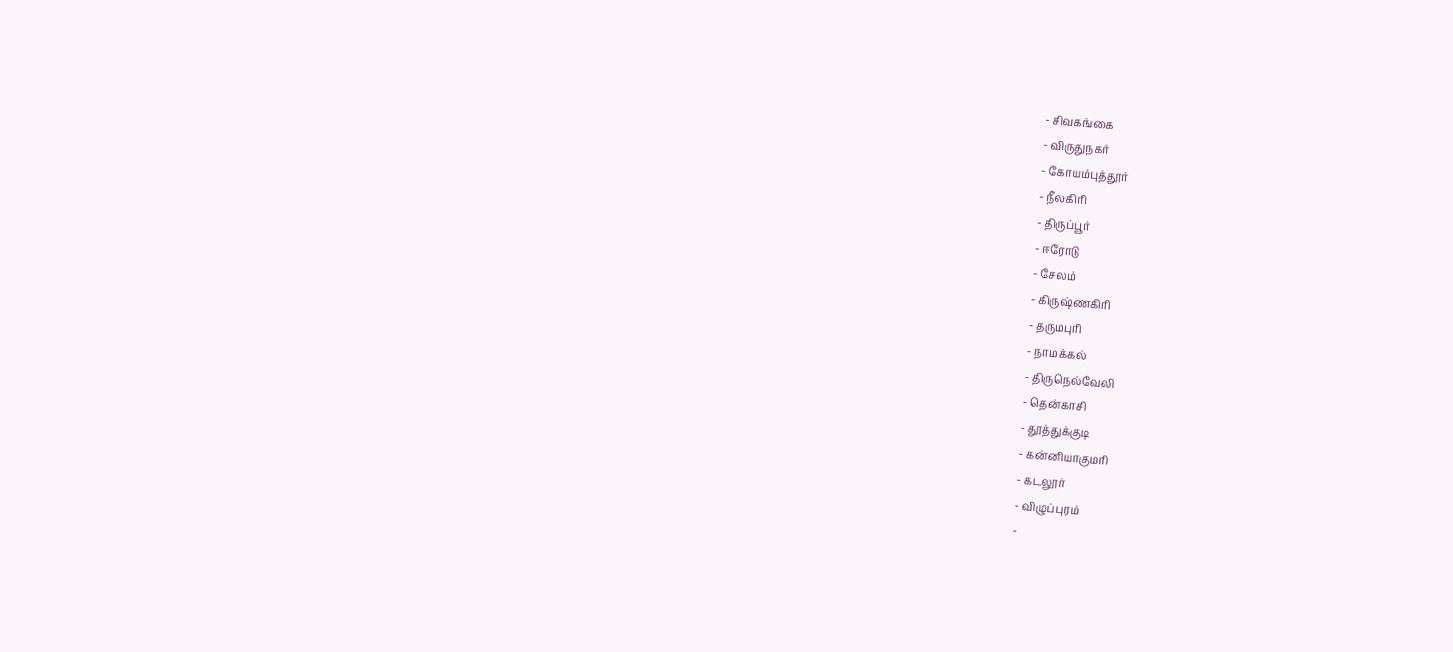- சிவகங்கை
- விருதுநகர்
- கோயம்புத்தூர்
- நீலகிரி
- திருப்பூர்
- ஈரோடு
- சேலம்
- கிருஷ்ணகிரி
- தருமபுரி
- நாமக்கல்
- திருநெல்வேலி
- தென்காசி
- தூத்துக்குடி
- கன்னியாகுமரி
- கடலூர்
- விழுப்புரம்
-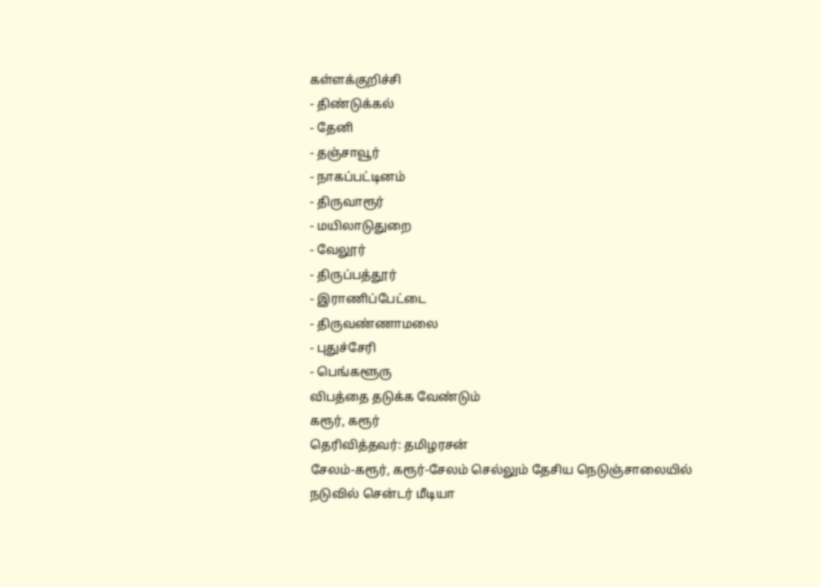கள்ளக்குறிச்சி
- திண்டுக்கல்
- தேனி
- தஞ்சாவூர்
- நாகப்பட்டினம்
- திருவாரூர்
- மயிலாடுதுறை
- வேலூர்
- திருப்பத்தூர்
- இராணிப்பேட்டை
- திருவண்ணாமலை
- புதுச்சேரி
- பெங்களூரு
விபத்தை தடுக்க வேண்டும்
கரூர், கரூர்
தெரிவித்தவர்: தமிழரசன்
சேலம்-கரூர், கரூர்-சேலம் செல்லும் தேசிய நெடுஞ்சாலையில் நடுவில் சென்டர் மீடியா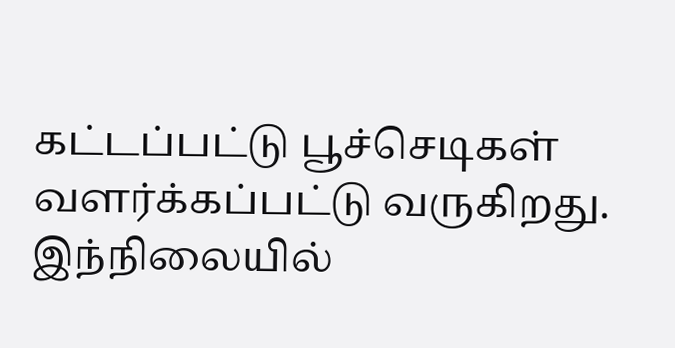கட்டப்பட்டு பூச்செடிகள் வளர்க்கப்பட்டு வருகிறது. இந்நிலையில்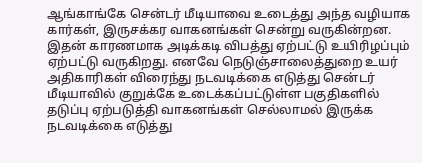ஆங்காங்கே சென்டர் மீடியாவை உடைத்து அந்த வழியாக கார்கள், இருசக்கர வாகனங்கள் சென்று வருகின்றன. இதன் காரணமாக அடிக்கடி விபத்து ஏற்பட்டு உயிரிழப்பும் ஏற்பட்டு வருகிறது. எனவே நெடுஞ்சாலைத்துறை உயர் அதிகாரிகள் விரைந்து நடவடிக்கை எடுத்து சென்டர் மீடியாவில் குறுக்கே உடைக்கப்பட்டுள்ள பகுதிகளில் தடுப்பு ஏற்படுத்தி வாகனங்கள் செல்லாமல் இருக்க நடவடிக்கை எடுத்து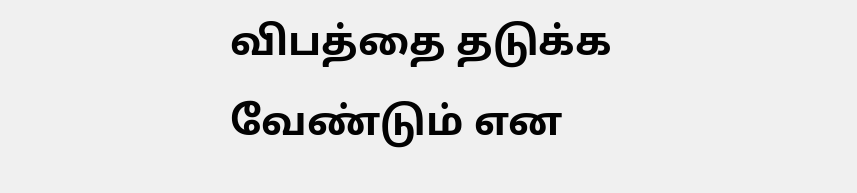விபத்தை தடுக்க வேண்டும் என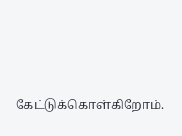கேட்டுக்கொள்கிறோம்.